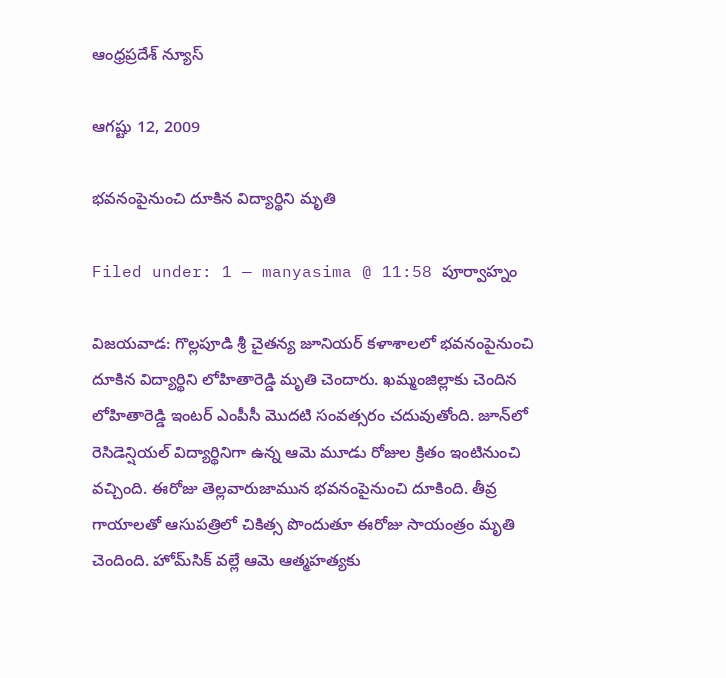ఆంధ్రప్రదేశ్ న్యూస్

ఆగష్టు 12, 2009

భవనంపైనుంచి దూకిన విద్యార్థిని మృతి

Filed under: 1 — manyasima @ 11:58 పూర్వాహ్నం

విజయవాడ: గొల్లపూడి శ్రీ చైతన్య జూనియర్‌ కళాశాలలో భవనంపైనుంచి దూకిన విద్యార్థిని లోహితారెడ్డి మృతి చెందారు. ఖమ్మంజిల్లాకు చెందిన లోహితారెడ్డి ఇంటర్‌ ఎంపీసీ మొదటి సంవత్సరం చదువుతోంది. జూన్‌లో రెసిడెన్షియల్‌ విద్యార్థినిగా ఉన్న ఆమె మూడు రోజుల క్రితం ఇంటినుంచి వచ్చింది. ఈరోజు తెల్లవారుజామున భవనంపైనుంచి దూకింది. తీవ్ర గాయాలతో ఆసుపత్రిలో చికిత్స పొందుతూ ఈరోజు సాయంత్రం మృతి చెందింది. హోమ్‌సిక్‌ వల్లే ఆమె ఆత్మహత్యకు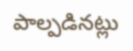పాల్పడినట్లు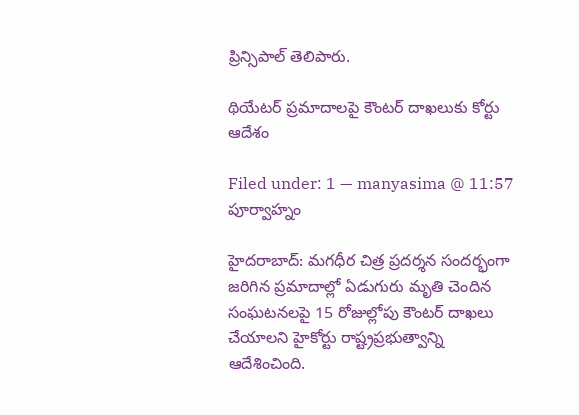ప్రిన్సిపాల్‌ తెలిపారు.

థియేటర్‌ ప్రమాదాలపై కౌంటర్‌ దాఖలుకు కోర్టు ఆదేశం

Filed under: 1 — manyasima @ 11:57 పూర్వాహ్నం

హైదరాబాద్‌: మగధీర చిత్ర ప్రదర్శన సందర్భంగా జరిగిన ప్రమాదాల్లో ఏడుగురు మృతి చెందిన సంఘటనలపై 15 రోజుల్లోపు కౌంటర్‌ దాఖలు చేయాలని హైకోర్టు రాష్ట్రప్రభుత్వాన్ని ఆదేశించింది.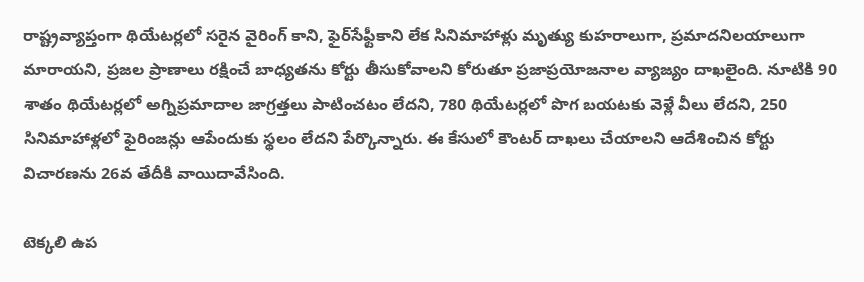రాష్ట్రవ్యాప్తంగా థియేటర్లలో సరైన వైరింగ్‌ కాని, ఫైర్‌సేఫ్టీకాని లేక సినిమాహాళ్లు మృత్యు కుహరాలుగా, ప్రమాదనిలయాలుగా మారాయని, ప్రజల ప్రాణాలు రక్షించే బాధ్యతను కోర్టు తీసుకోవాలని కోరుతూ ప్రజాప్రయోజనాల వ్యాజ్యం దాఖలైంది. నూటికి 90 శాతం థియేటర్లలో అగ్నిప్రమాదాల జాగ్రత్తలు పాటించటం లేదని, 780 థియేటర్లలో పొగ బయటకు వెళ్లే వీలు లేదని, 250 సినిమాహాళ్లలో ఫైరింజన్లు ఆపేందుకు స్థలం లేదని పేర్కొన్నారు. ఈ కేసులో కౌంటర్‌ దాఖలు చేయాలని ఆదేశించిన కోర్టు విచారణను 26వ తేదీకి వాయిదావేసింది.

టెక్కలి ఉప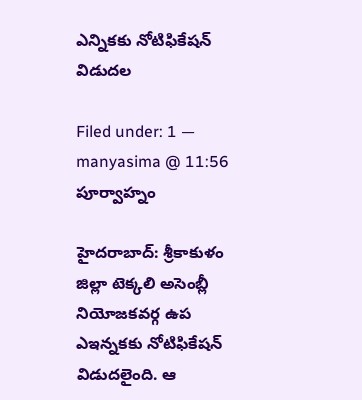ఎన్నికకు నోటిఫికేషన్‌ విడుదల

Filed under: 1 — manyasima @ 11:56 పూర్వాహ్నం

హైదరాబాద్‌: శ్రీకాకుళం జిల్లా టెక్కలి అసెంబ్లీ నియోజకవర్గ ఉప ఎఇన్నకకు నోటిఫికేషన్‌ విడుదలైంది. ఆ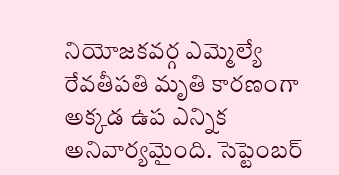నియోజకవర్గ ఎమ్మెల్యే రేవతీపతి మృతి కారణంగా అక్కడ ఉప ఎన్నిక అనివార్యమైంది. సెప్టెంబర్‌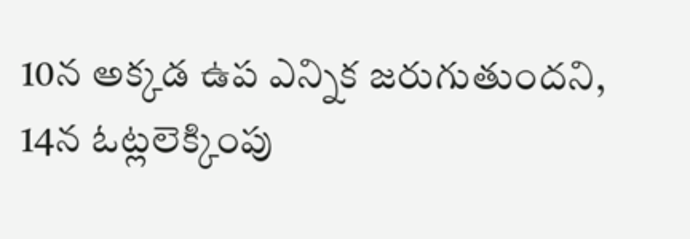10న అక్కడ ఉప ఎన్నిక జరుగుతుందని, 14న ఓట్లలెక్కింపు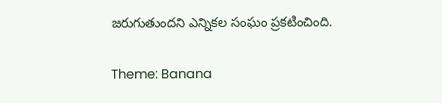జరుగుతుందని ఎన్నికల సంఘం ప్రకటించింది.

Theme: Banana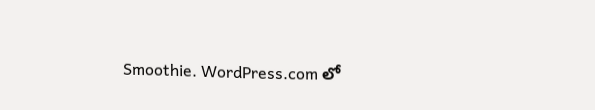Smoothie. WordPress.com లో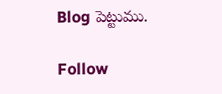Blog పెట్టుము.

Follow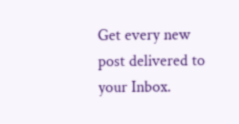Get every new post delivered to your Inbox.